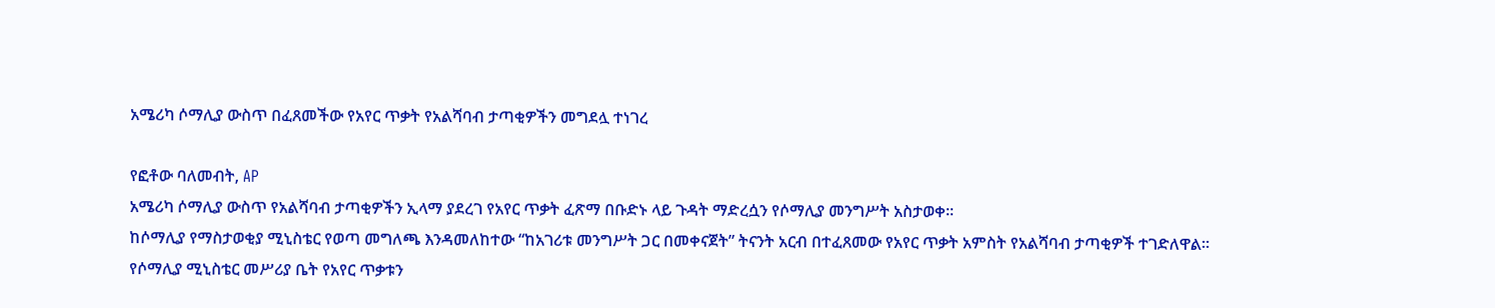አሜሪካ ሶማሊያ ውስጥ በፈጸመችው የአየር ጥቃት የአልሻባብ ታጣቂዎችን መግደሏ ተነገረ

የፎቶው ባለመብት, AP
አሜሪካ ሶማሊያ ውስጥ የአልሻባብ ታጣቂዎችን ኢላማ ያደረገ የአየር ጥቃት ፈጽማ በቡድኑ ላይ ጉዳት ማድረሷን የሶማሊያ መንግሥት አስታወቀ።
ከሶማሊያ የማስታወቂያ ሚኒስቴር የወጣ መግለጫ እንዳመለከተው “ከአገሪቱ መንግሥት ጋር በመቀናጀት” ትናንት አርብ በተፈጸመው የአየር ጥቃት አምስት የአልሻባብ ታጣቂዎች ተገድለዋል።
የሶማሊያ ሚኒስቴር መሥሪያ ቤት የአየር ጥቃቱን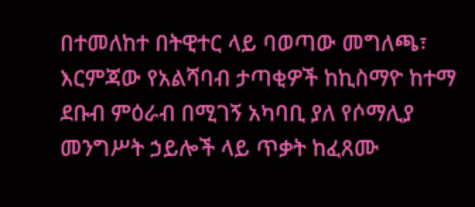በተመለከተ በትዊተር ላይ ባወጣው መግለጫ፣ እርምጃው የአልሻባብ ታጣቂዎች ከኪስማዮ ከተማ ደቡብ ምዕራብ በሚገኝ አካባቢ ያለ የሶማሊያ መንግሥት ኃይሎች ላይ ጥቃት ከፈጸሙ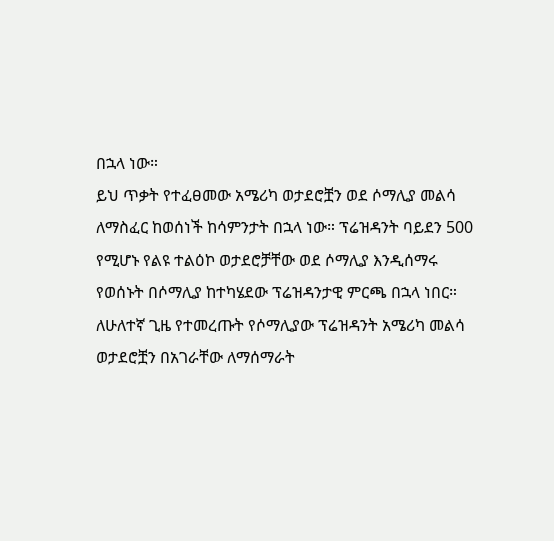በኋላ ነው።
ይህ ጥቃት የተፈፀመው አሜሪካ ወታደሮቿን ወደ ሶማሊያ መልሳ ለማስፈር ከወሰነች ከሳምንታት በኋላ ነው። ፕሬዝዳንት ባይደን 500 የሚሆኑ የልዩ ተልዕኮ ወታደሮቻቸው ወደ ሶማሊያ እንዲሰማሩ የወሰኑት በሶማሊያ ከተካሄደው ፕሬዝዳንታዊ ምርጫ በኋላ ነበር።
ለሁለተኛ ጊዜ የተመረጡት የሶማሊያው ፕሬዝዳንት አሜሪካ መልሳ ወታደሮቿን በአገራቸው ለማሰማራት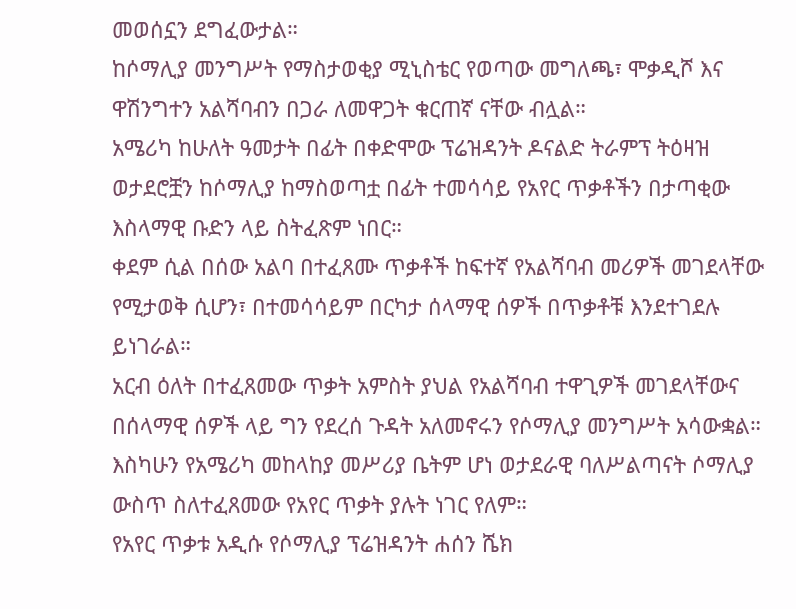መወሰኗን ደግፈውታል።
ከሶማሊያ መንግሥት የማስታወቂያ ሚኒስቴር የወጣው መግለጫ፣ ሞቃዲሾ እና ዋሽንግተን አልሻባብን በጋራ ለመዋጋት ቁርጠኛ ናቸው ብሏል።
አሜሪካ ከሁለት ዓመታት በፊት በቀድሞው ፕሬዝዳንት ዶናልድ ትራምፕ ትዕዛዝ ወታደሮቿን ከሶማሊያ ከማስወጣቷ በፊት ተመሳሳይ የአየር ጥቃቶችን በታጣቂው እስላማዊ ቡድን ላይ ስትፈጽም ነበር።
ቀደም ሲል በሰው አልባ በተፈጸሙ ጥቃቶች ከፍተኛ የአልሻባብ መሪዎች መገደላቸው የሚታወቅ ሲሆን፣ በተመሳሳይም በርካታ ሰላማዊ ሰዎች በጥቃቶቹ እንደተገደሉ ይነገራል።
አርብ ዕለት በተፈጸመው ጥቃት አምስት ያህል የአልሻባብ ተዋጊዎች መገደላቸውና በሰላማዊ ሰዎች ላይ ግን የደረሰ ጉዳት አለመኖሩን የሶማሊያ መንግሥት አሳውቋል።
እስካሁን የአሜሪካ መከላከያ መሥሪያ ቤትም ሆነ ወታደራዊ ባለሥልጣናት ሶማሊያ ውስጥ ስለተፈጸመው የአየር ጥቃት ያሉት ነገር የለም።
የአየር ጥቃቱ አዲሱ የሶማሊያ ፕሬዝዳንት ሐሰን ሼክ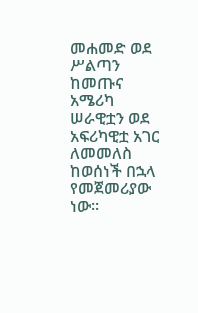መሐመድ ወደ ሥልጣን ከመጡና አሜሪካ ሠራዊቷን ወደ አፍሪካዊቷ አገር ለመመለስ ከወሰነች በኋላ የመጀመሪያው ነው።